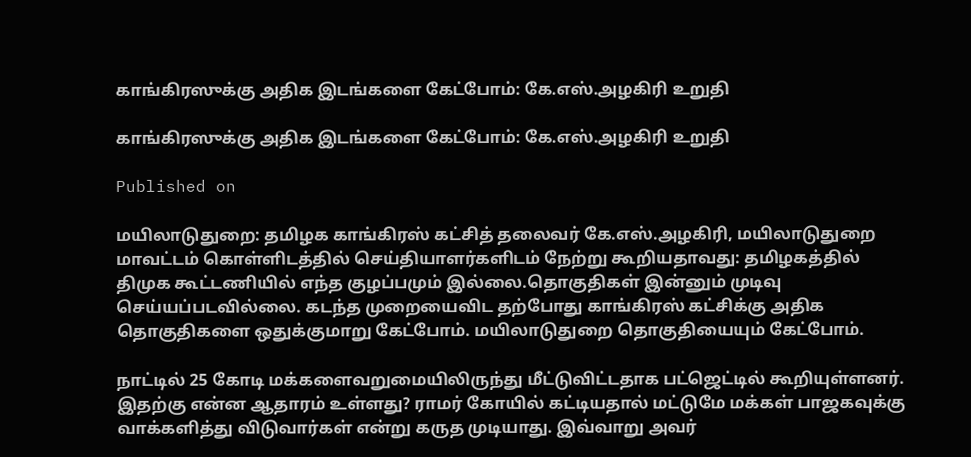காங்கிரஸுக்கு அதிக இடங்களை கேட்போம்: கே.எஸ்.அழகிரி உறுதி

காங்கிரஸுக்கு அதிக இடங்களை கேட்போம்: கே.எஸ்.அழகிரி உறுதி

Published on

மயிலாடுதுறை: தமிழக காங்கிரஸ் கட்சித் தலைவர் கே.எஸ்.அழகிரி, மயிலாடுதுறை மாவட்டம் கொள்ளிடத்தில் செய்தியாளர்களிடம் நேற்று கூறியதாவது: தமிழகத்தில் திமுக கூட்டணியில் எந்த குழப்பமும் இல்லை.தொகுதிகள் இன்னும் முடிவு செய்யப்படவில்லை. கடந்த முறையைவிட தற்போது காங்கிரஸ் கட்சிக்கு அதிக தொகுதிகளை ஒதுக்குமாறு கேட்போம். மயிலாடுதுறை தொகுதியையும் கேட்போம்.

நாட்டில் 25 கோடி மக்களைவறுமையிலிருந்து மீட்டுவிட்டதாக பட்ஜெட்டில் கூறியுள்ளனர். இதற்கு என்ன ஆதாரம் உள்ளது? ராமர் கோயில் கட்டியதால் மட்டுமே மக்கள் பாஜகவுக்கு வாக்களித்து விடுவார்கள் என்று கருத முடியாது. இவ்வாறு அவர்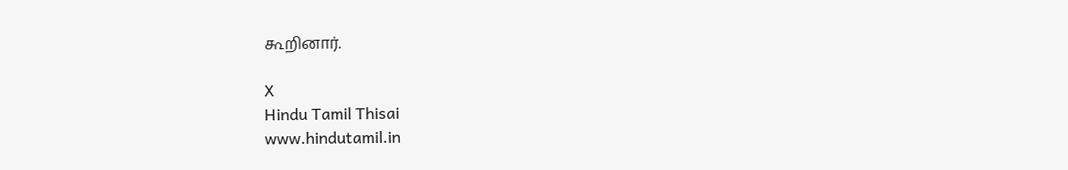கூறினார்.

X
Hindu Tamil Thisai
www.hindutamil.in